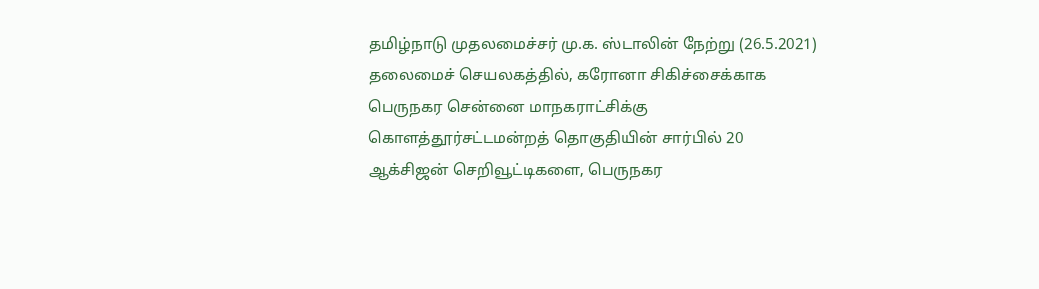தமிழ்நாடு முதலமைச்சர் மு.க. ஸ்டாலின் நேற்று (26.5.2021) தலைமைச் செயலகத்தில், கரோனா சிகிச்சைக்காக பெருநகர சென்னை மாநகராட்சிக்கு கொளத்தூர்சட்டமன்றத் தொகுதியின் சார்பில் 20 ஆக்சிஜன் செறிவூட்டிகளை, பெருநகர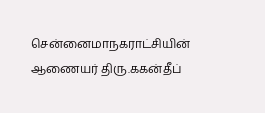சென்னைமாநகராட்சியின் ஆணையர் திரு.ககன்தீப்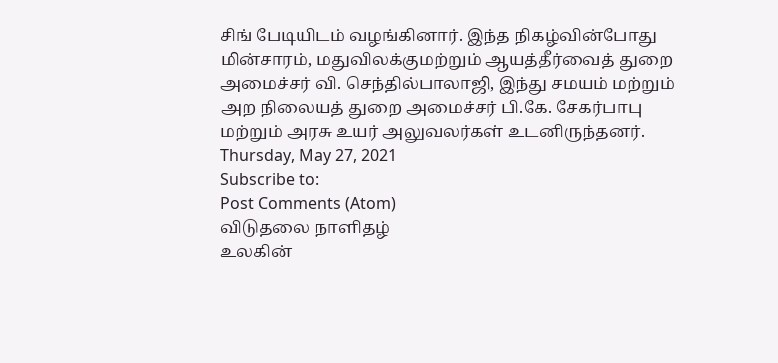சிங் பேடியிடம் வழங்கினார். இந்த நிகழ்வின்போது மின்சாரம், மதுவிலக்குமற்றும் ஆயத்தீர்வைத் துறை அமைச்சர் வி. செந்தில்பாலாஜி, இந்து சமயம் மற்றும் அற நிலையத் துறை அமைச்சர் பி.கே. சேகர்பாபு மற்றும் அரசு உயர் அலுவலர்கள் உடனிருந்தனர்.
Thursday, May 27, 2021
Subscribe to:
Post Comments (Atom)
விடுதலை நாளிதழ்
உலகின்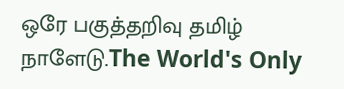ஒரே பகுத்தறிவு தமிழ் நாளேடு.The World's Only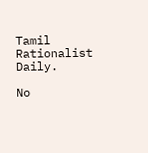Tamil Rationalist Daily.

No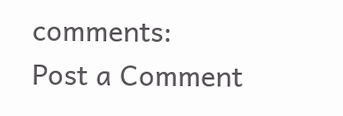comments:
Post a Comment